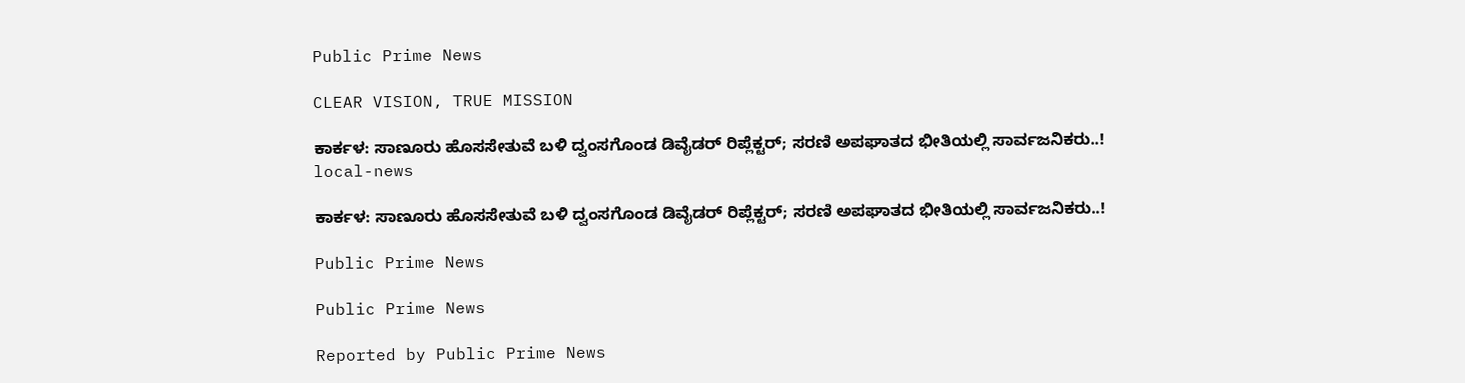Public Prime News

CLEAR VISION, TRUE MISSION

ಕಾರ್ಕಳ: ಸಾಣೂರು ಹೊಸಸೇತುವೆ ಬಳಿ ದ್ವಂಸಗೊಂಡ ಡಿವೈಡರ್ ರಿಪ್ಲೆಕ್ಟರ್; ಸರಣಿ ಅಪಘಾತದ ಭೀತಿಯಲ್ಲಿ ಸಾರ್ವಜನಿಕರು..!
local-news

ಕಾರ್ಕಳ: ಸಾಣೂರು ಹೊಸಸೇತುವೆ ಬಳಿ ದ್ವಂಸಗೊಂಡ ಡಿವೈಡರ್ ರಿಪ್ಲೆಕ್ಟರ್; ಸರಣಿ ಅಪಘಾತದ ಭೀತಿಯಲ್ಲಿ ಸಾರ್ವಜನಿಕರು..!

Public Prime News

Public Prime News

Reported by Public Prime News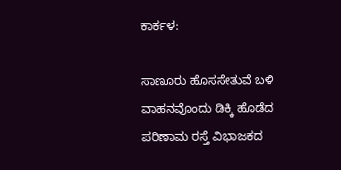ಕಾರ್ಕಳ:

ಸಾಣೂರು ಹೊಸಸೇತುವೆ ಬಳಿ ವಾಹನವೊಂದು ಡಿಕ್ಕಿ ಹೊಡೆದ ಪರಿಣಾಮ ರಸ್ತೆ ವಿಭಾಜಕದ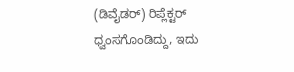(ಡಿವೈಡರ್) ರಿಪ್ಲೆಕ್ಟರ್ ಧ್ವಂಸಗೊಂಡಿದ್ದು, ಇದು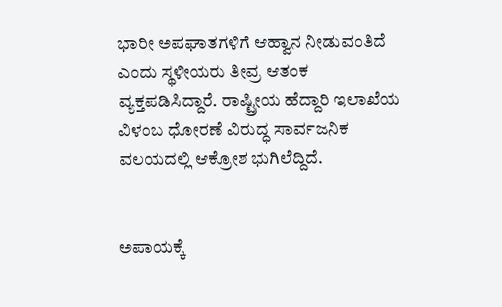ಭಾರೀ ಅಪಘಾತಗಳಿಗೆ ಆಹ್ವಾನ ನೀಡುವಂತಿದೆ ಎಂದು ಸ್ಥಳೀಯರು ತೀವ್ರ ಆತಂಕ ವ್ಯಕ್ತಪಡಿಸಿದ್ದಾರೆ. ರಾಷ್ಟ್ರೀಯ ಹೆದ್ದಾರಿ ಇಲಾಖೆಯ ವಿಳಂಬ ಧೋರಣೆ ವಿರುದ್ಧ ಸಾರ್ವಜನಿಕ ವಲಯದಲ್ಲಿ ಆಕ್ರೋಶ ಭುಗಿಲೆದ್ದಿದೆ.


ಅಪಾಯಕ್ಕೆ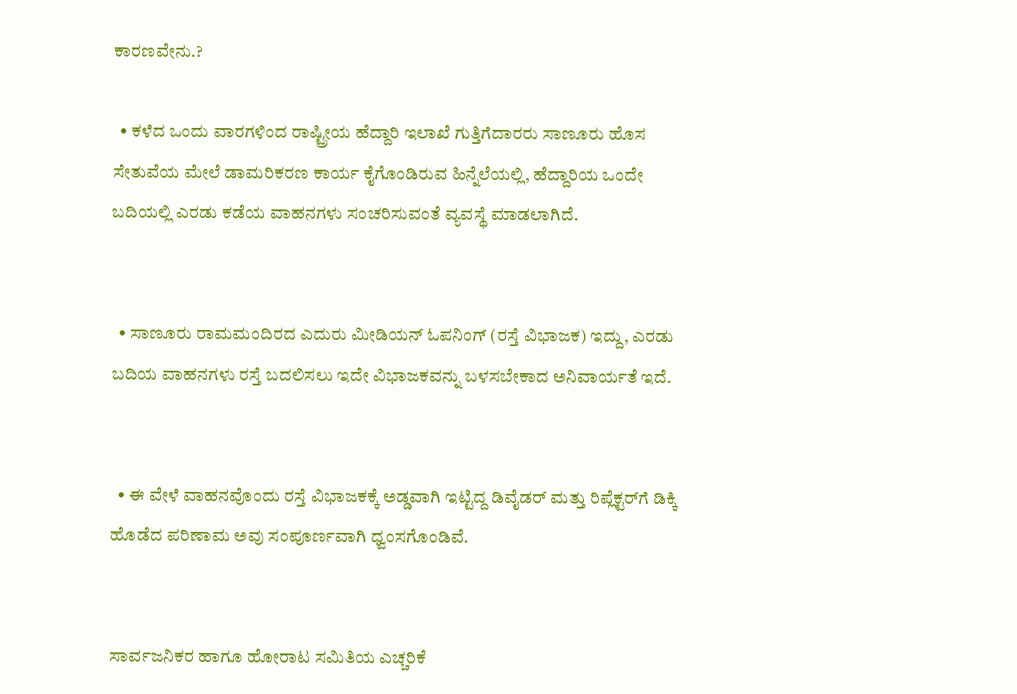ಕಾರಣವೇನು.?

  • ಕಳೆದ ಒಂದು ವಾರಗಳಿಂದ ರಾಷ್ಟ್ರೀಯ ಹೆದ್ದಾರಿ ಇಲಾಖೆ ಗುತ್ತಿಗೆದಾರರು ಸಾಣೂರು ಹೊಸ ಸೇತುವೆಯ ಮೇಲೆ ಡಾಮರಿಕರಣ ಕಾರ್ಯ ಕೈಗೊಂಡಿರುವ ಹಿನ್ನೆಲೆಯಲ್ಲಿ, ಹೆದ್ದಾರಿಯ ಒಂದೇ ಬದಿಯಲ್ಲಿ ಎರಡು ಕಡೆಯ ವಾಹನಗಳು ಸಂಚರಿಸುವಂತೆ ವ್ಯವಸ್ಥೆ ಮಾಡಲಾಗಿದೆ.


  • ಸಾಣೂರು ರಾಮಮಂದಿರದ ಎದುರು ಮೀಡಿಯನ್ ಓಪನಿಂಗ್ (ರಸ್ತೆ ವಿಭಾಜಕ) ಇದ್ದು, ಎರಡು ಬದಿಯ ವಾಹನಗಳು ರಸ್ತೆ ಬದಲಿಸಲು ಇದೇ ವಿಭಾಜಕವನ್ನು ಬಳಸಬೇಕಾದ ಅನಿವಾರ್ಯತೆ ಇದೆ.


  • ಈ ವೇಳೆ ವಾಹನವೊಂದು ರಸ್ತೆ ವಿಭಾಜಕಕ್ಕೆ ಅಡ್ಡವಾಗಿ ಇಟ್ಟಿದ್ದ ಡಿವೈಡರ್ ಮತ್ತು ರಿಪ್ಲೆಕ್ಟರ್‌ಗೆ ಡಿಕ್ಕಿ ಹೊಡೆದ ಪರಿಣಾಮ ಅವು ಸಂಪೂರ್ಣವಾಗಿ ಧ್ವಂಸಗೊಂಡಿವೆ.


ಸಾರ್ವಜನಿಕರ ಹಾಗೂ ಹೋರಾಟ ಸಮಿತಿಯ ಎಚ್ಚರಿಕೆ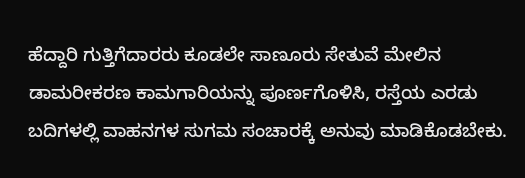ಹೆದ್ದಾರಿ ಗುತ್ತಿಗೆದಾರರು ಕೂಡಲೇ ಸಾಣೂರು ಸೇತುವೆ ಮೇಲಿನ ಡಾಮರೀಕರಣ ಕಾಮಗಾರಿಯನ್ನು ಪೂರ್ಣಗೊಳಿಸಿ, ರಸ್ತೆಯ ಎರಡು ಬದಿಗಳಲ್ಲಿ ವಾಹನಗಳ ಸುಗಮ ಸಂಚಾರಕ್ಕೆ ಅನುವು ಮಾಡಿಕೊಡಬೇಕು.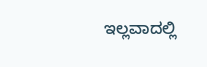ಇಲ್ಲವಾದಲ್ಲಿ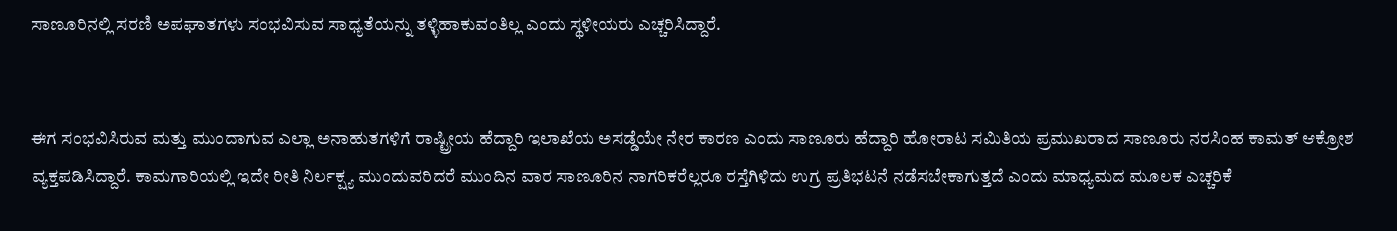ಸಾಣೂರಿನಲ್ಲಿ ಸರಣಿ ಅಪಘಾತಗಳು ಸಂಭವಿಸುವ ಸಾಧ್ಯತೆಯನ್ನು ತಳ್ಳಿಹಾಕುವಂತಿಲ್ಲ ಎಂದು ಸ್ಥಳೀಯರು ಎಚ್ಚರಿಸಿದ್ದಾರೆ.


ಈಗ ಸಂಭವಿಸಿರುವ ಮತ್ತು ಮುಂದಾಗುವ ಎಲ್ಲಾ ಅನಾಹುತಗಳಿಗೆ ರಾಷ್ಟ್ರೀಯ ಹೆದ್ದಾರಿ ಇಲಾಖೆಯ ಅಸಡ್ಡೆಯೇ ನೇರ ಕಾರಣ ಎಂದು ಸಾಣೂರು ಹೆದ್ದಾರಿ ಹೋರಾಟ ಸಮಿತಿಯ ಪ್ರಮುಖರಾದ ಸಾಣೂರು ನರಸಿಂಹ ಕಾಮತ್ ಆಕ್ರೋಶ ವ್ಯಕ್ತಪಡಿಸಿದ್ದಾರೆ. ಕಾಮಗಾರಿಯಲ್ಲಿ ಇದೇ ರೀತಿ ನಿರ್ಲಕ್ಷ್ಯ ಮುಂದುವರಿದರೆ ಮುಂದಿನ ವಾರ ಸಾಣೂರಿನ ನಾಗರಿಕರೆಲ್ಲರೂ ರಸ್ತೆಗಿಳಿದು ಉಗ್ರ ಪ್ರತಿಭಟನೆ ನಡೆಸಬೇಕಾಗುತ್ತದೆ ಎಂದು ಮಾಧ್ಯಮದ ಮೂಲಕ ಎಚ್ಚರಿಕೆ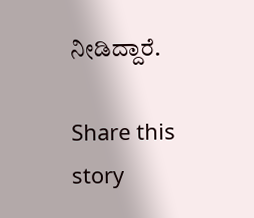ನೀಡಿದ್ದಾರೆ.

Share this story